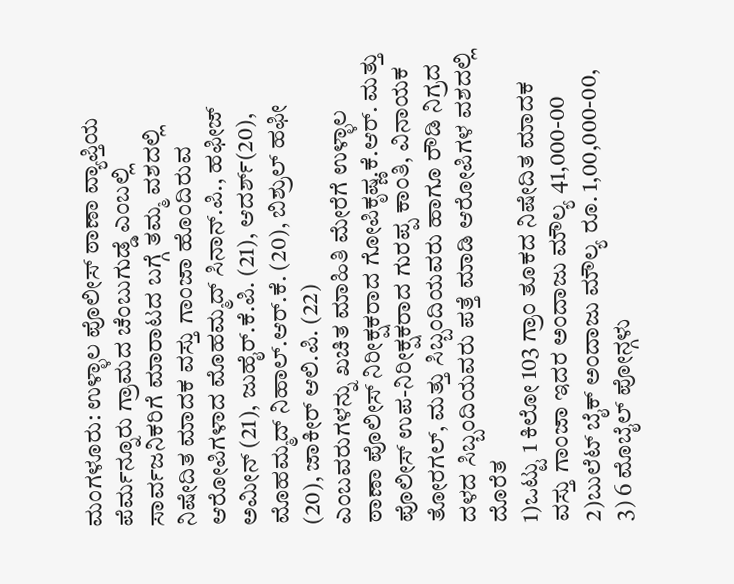ಮಂಗಳೂರು: ಉಳ್ಳಾಲ ಪೊಲೀಸ್ ಠಾಣಾ ವ್ಯಾಪ್ತಿಯ ಪೆರ್ಮನ್ನೂರು ಗ್ರಾಮದ ಚೆಂಬುಗುಡ್ಡೆ ಎಂಬಲ್ಲಿ ಸಾರ್ವಜನಿಕರಿಗೆ ಮಾರಾಟದ ಬಗ್ಗೆ ತಮ್ಮ ವಶದಲ್ಲಿ ನಿಷೇದಿತ ಮಾದಕ ವಸ್ತು ಗಾಂಜಾ ಹೊಂದಿರುವ ಆರೋಪಿಗಳಾದ ಮೊಹಮ್ಮದ್ ಸಿನಾನ್.ಪಿ., ಹಫೀಜ್ ಅಮೀನ್ (21), ಜುಹೈರ್.ಕೆ.ಪಿ. (21), ಆದರ್ಶ್(20), ಮೊಹಮ್ಮದ್ ನಿಹಾಲ್.ಆರ್.ಕೆ. (20), ಬಿಶ್ರುಲ್ ಹಫೀ (20), ಜಾಕೀರ್ ಆಲಿ.ಪಿ. (22)
ಎಂಬವರುಗಳನ್ನು ಖಚಿತ ಮಾಹಿತಿ ಮೇರೆಗೆ ಉಳ್ಳಾಲ ಠಾಣಾ ಪೊಲೀಸ್ ನಿರೀಕ್ಷಕರಾದ ಗೋಪಿಕೃಷ್ಣ.ಕೆ.ಆರ್. ಮತ್ತು ಪೊಲೀಸ್ ಉಪ-ನಿರೀಕ್ಷಕರಾದ ಗುರಪ್ಪ ಕಾಂತಿ, ವಿನಾಯಕ ತೋರಗಲ್, ಮತ್ತು ಸಿಬ್ಬಂದಿಯವರು ಹಾಗೂ ರೌಡಿ ನಿಗ್ರದ ದಳದ ಸಿಬ್ಬಂದಿಯವರು ಪತ್ತೆ ಮಾಡಿ ಆರೋಪಿಗಳ ವಶದಲ್ಲಿ ದೊರೆತ
1)ಒಟ್ಟು 1 ಕಿಲೋ 103 ಗ್ರಾಂ ತೂಕದ ನಿಷೇದಿತ ಮಾದಕ ವಸ್ತು ಗಾಂಜಾ ಇದರ ಅಂದಾಜು ಮೌಲ್ಯ 41,000-00
2)ಬುಲೆಟ್ ಬೈಕ್ ಅಂದಾಜು ಮೌಲ್ಯ ರೂ. 1,00,000-00,
3) 6 ಮೊಬೈಲ್ ಪೋನ್ಗಳು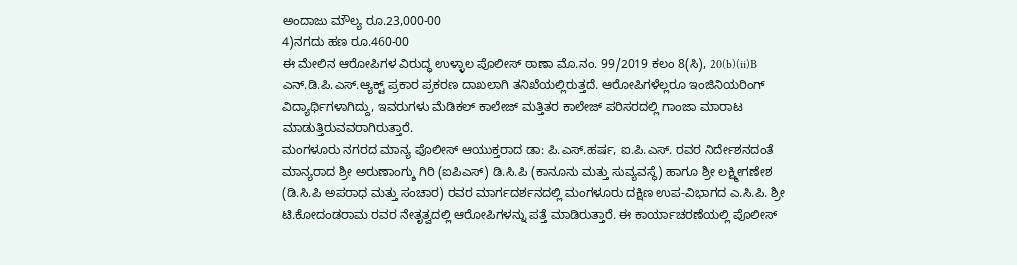ಅಂದಾಜು ಮೌಲ್ಯ ರೂ.23,000-00
4)ನಗದು ಹಣ ರೂ.460-00
ಈ ಮೇಲಿನ ಆರೋಪಿಗಳ ವಿರುದ್ಧ ಉಳ್ಳಾಲ ಪೊಲೀಸ್ ಠಾಣಾ ಮೊ.ನಂ. 99/2019 ಕಲಂ 8(ಸಿ), 20(b)(ii)B ಎನ್.ಡಿ.ಪಿ.ಎಸ್.ಆ್ಯಕ್ಟ್ ಪ್ರಕಾರ ಪ್ರಕರಣ ದಾಖಲಾಗಿ ತನಿಖೆಯಲ್ಲಿರುತ್ತದೆ. ಆರೋಪಿಗಳೆಲ್ಲರೂ ಇಂಜಿನಿಯರಿಂಗ್ ವಿದ್ಯಾರ್ಥಿಗಳಾಗಿದ್ದು, ಇವರುಗಳು ಮೆಡಿಕಲ್ ಕಾಲೇಜ್ ಮತ್ತಿತರ ಕಾಲೇಜ್ ಪರಿಸರದಲ್ಲಿ ಗಾಂಜಾ ಮಾರಾಟ ಮಾಡುತ್ತಿರುವವರಾಗಿರುತ್ತಾರೆ.
ಮಂಗಳೂರು ನಗರದ ಮಾನ್ಯ ಪೊಲೀಸ್ ಆಯುಕ್ತರಾದ ಡಾ: ಪಿ.ಎಸ್.ಹರ್ಷ, ಐ.ಪಿ.ಎಸ್. ರವರ ನಿರ್ದೇಶನದಂತೆ ಮಾನ್ಯರಾದ ಶ್ರೀ ಅರುಣಾಂಗ್ಶು ಗಿರಿ (ಐಪಿಎಸ್) ಡಿ.ಸಿ.ಪಿ (ಕಾನೂನು ಮತ್ತು ಸುವ್ಯವಸ್ಥೆ) ಹಾಗೂ ಶ್ರೀ ಲಕ್ಷ್ಮೀಗಣೇಶ (ಡಿ.ಸಿ.ಪಿ ಅಪರಾಧ ಮತ್ತು ಸಂಚಾರ) ರವರ ಮಾರ್ಗದರ್ಶನದಲ್ಲಿ ಮಂಗಳೂರು ದಕ್ಷಿಣ ಉಪ-ವಿಭಾಗದ ಎ.ಸಿ.ಪಿ. ಶ್ರೀ ಟಿ.ಕೋದಂಡರಾಮ ರವರ ನೇತೃತ್ವದಲ್ಲಿ ಆರೋಪಿಗಳನ್ನು ಪತ್ತೆ ಮಾಡಿರುತ್ತಾರೆ. ಈ ಕಾರ್ಯಾಚರಣೆಯಲ್ಲಿ ಪೊಲೀಸ್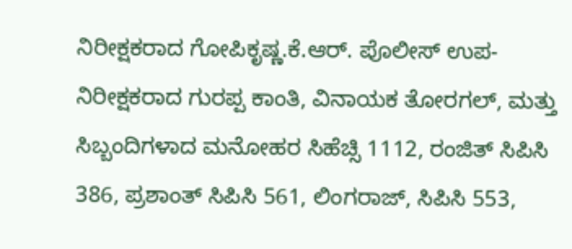ನಿರೀಕ್ಷಕರಾದ ಗೋಪಿಕೃಷ್ಣ.ಕೆ.ಆರ್. ಪೊಲೀಸ್ ಉಪ-ನಿರೀಕ್ಷಕರಾದ ಗುರಪ್ಪ ಕಾಂತಿ, ವಿನಾಯಕ ತೋರಗಲ್, ಮತ್ತು ಸಿಬ್ಬಂದಿಗಳಾದ ಮನೋಹರ ಸಿಹೆಚ್ಸಿ 1112, ರಂಜಿತ್ ಸಿಪಿಸಿ 386, ಪ್ರಶಾಂತ್ ಸಿಪಿಸಿ 561, ಲಿಂಗರಾಜ್, ಸಿಪಿಸಿ 553,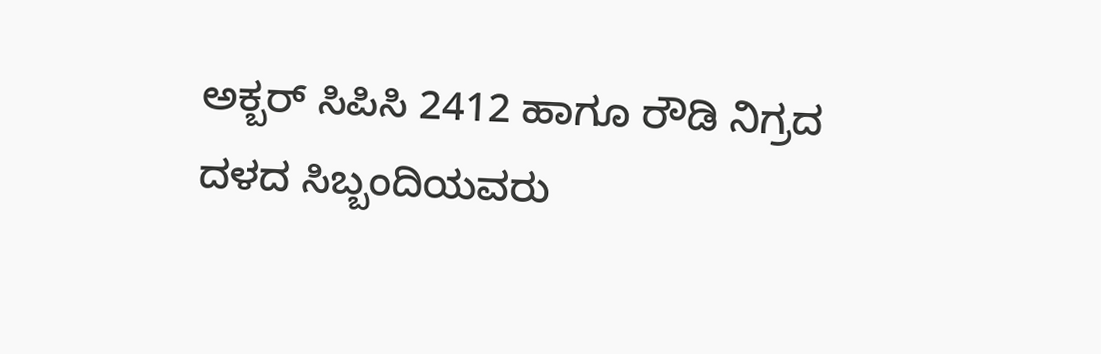ಅಕ್ಬರ್ ಸಿಪಿಸಿ 2412 ಹಾಗೂ ರೌಡಿ ನಿಗ್ರದ ದಳದ ಸಿಬ್ಬಂದಿಯವರು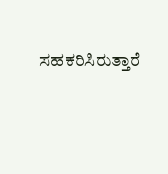ಸಹಕರಿಸಿರುತ್ತಾರೆ